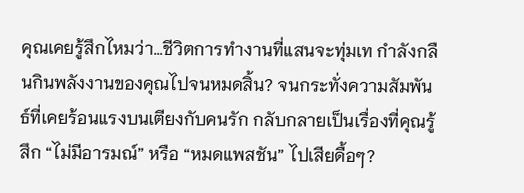คุณเคยรู้สึกไหมว่า…ชีวิตการทำงานที่แสนจะทุ่มเท กำลังกลืนกินพลังงานของคุณไปจนหมดสิ้น? จนกระทั่งความสัมพันธ์ที่เคยร้อนแรงบนเตียงกับคนรัก กลับกลายเป็นเรื่องที่คุณรู้สึก “ไม่มีอารมณ์” หรือ “หมดแพสชัน” ไปเสียดื้อๆ?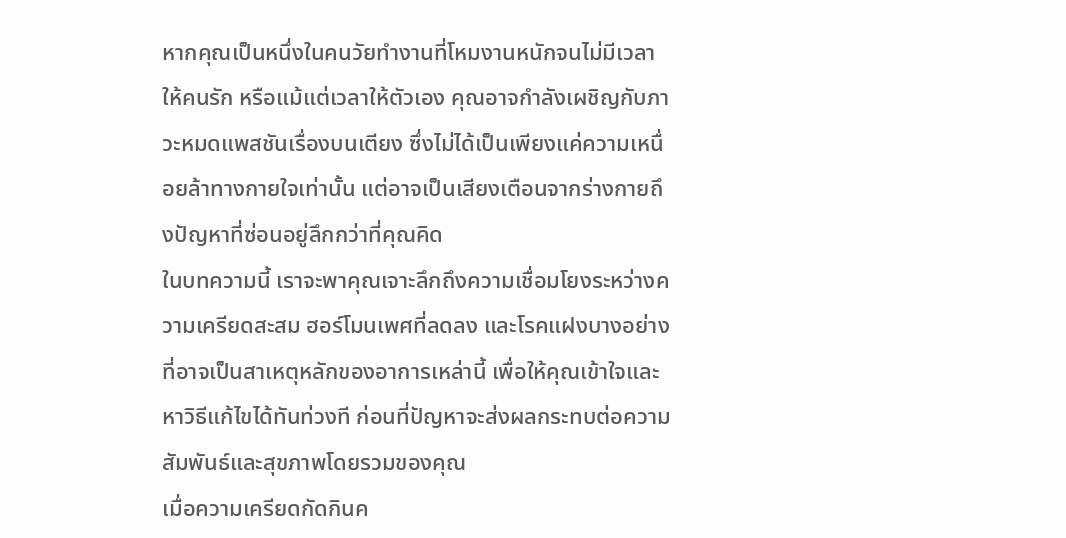หากคุณเป็นหนึ่งในคนวัยทำงานที่โหมงานหนักจนไม่มีเวลาให้คนรัก หรือแม้แต่เวลาให้ตัวเอง คุณอาจกำลังเผชิญกับภาวะหมดแพสชันเรื่องบนเตียง ซึ่งไม่ได้เป็นเพียงแค่ความเหนื่อยล้าทางกายใจเท่านั้น แต่อาจเป็นเสียงเตือนจากร่างกายถึงปัญหาที่ซ่อนอยู่ลึกกว่าที่คุณคิด
ในบทความนี้ เราจะพาคุณเจาะลึกถึงความเชื่อมโยงระหว่างความเครียดสะสม ฮอร์โมนเพศที่ลดลง และโรคแฝงบางอย่างที่อาจเป็นสาเหตุหลักของอาการเหล่านี้ เพื่อให้คุณเข้าใจและหาวิธีแก้ไขได้ทันท่วงที ก่อนที่ปัญหาจะส่งผลกระทบต่อความสัมพันธ์และสุขภาพโดยรวมของคุณ
เมื่อความเครียดกัดกินค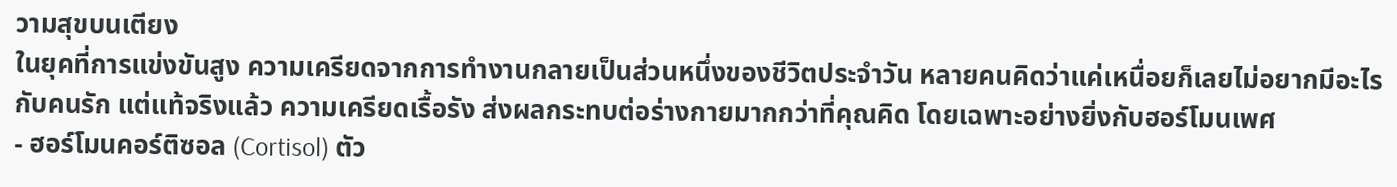วามสุขบนเตียง
ในยุคที่การแข่งขันสูง ความเครียดจากการทำงานกลายเป็นส่วนหนึ่งของชีวิตประจำวัน หลายคนคิดว่าแค่เหนื่อยก็เลยไม่อยากมีอะไรกับคนรัก แต่แท้จริงแล้ว ความเครียดเรื้อรัง ส่งผลกระทบต่อร่างกายมากกว่าที่คุณคิด โดยเฉพาะอย่างยิ่งกับฮอร์โมนเพศ
- ฮอร์โมนคอร์ติซอล (Cortisol) ตัว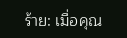ร้าย: เมื่อคุณ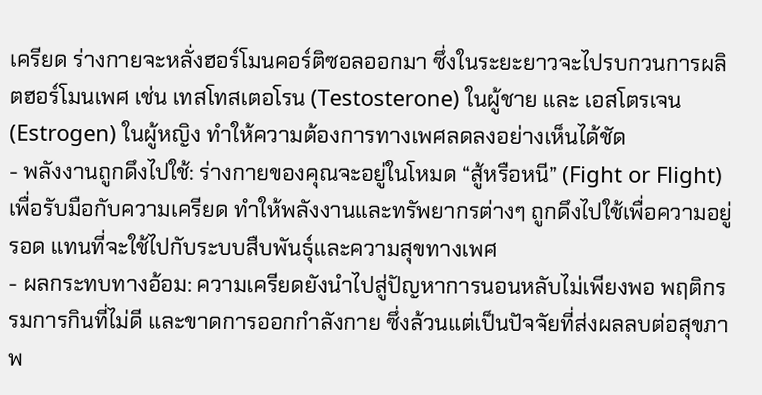เครียด ร่างกายจะหลั่งฮอร์โมนคอร์ติซอลออกมา ซึ่งในระยะยาวจะไปรบกวนการผลิตฮอร์โมนเพศ เช่น เทสโทสเตอโรน (Testosterone) ในผู้ชาย และ เอสโตรเจน (Estrogen) ในผู้หญิง ทำให้ความต้องการทางเพศลดลงอย่างเห็นได้ชัด
- พลังงานถูกดึงไปใช้: ร่างกายของคุณจะอยู่ในโหมด “สู้หรือหนี” (Fight or Flight) เพื่อรับมือกับความเครียด ทำให้พลังงานและทรัพยากรต่างๆ ถูกดึงไปใช้เพื่อความอยู่รอด แทนที่จะใช้ไปกับระบบสืบพันธุ์และความสุขทางเพศ
- ผลกระทบทางอ้อม: ความเครียดยังนำไปสู่ปัญหาการนอนหลับไม่เพียงพอ พฤติกรรมการกินที่ไม่ดี และขาดการออกกำลังกาย ซึ่งล้วนแต่เป็นปัจจัยที่ส่งผลลบต่อสุขภาพ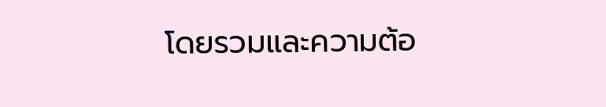โดยรวมและความต้อ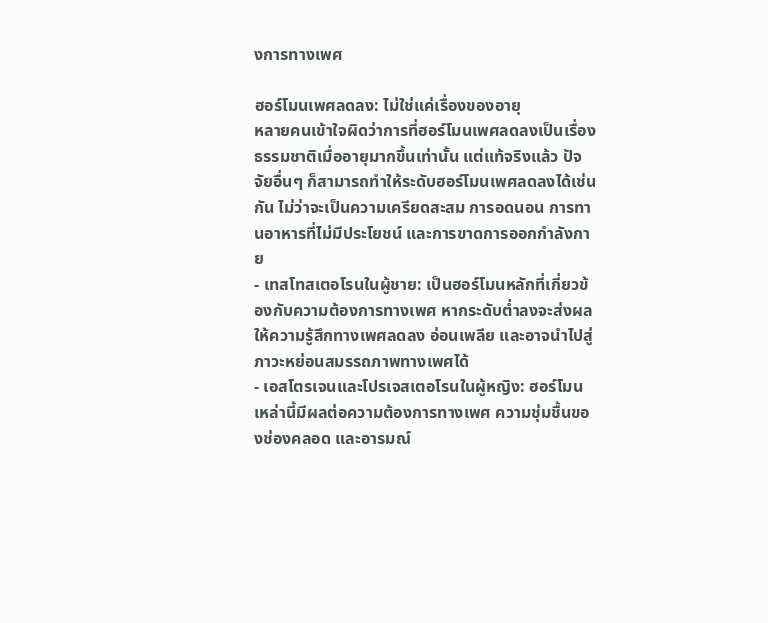งการทางเพศ

ฮอร์โมนเพศลดลง: ไม่ใช่แค่เรื่องของอายุ
หลายคนเข้าใจผิดว่าการที่ฮอร์โมนเพศลดลงเป็นเรื่องธรรมชาติเมื่ออายุมากขึ้นเท่านั้น แต่แท้จริงแล้ว ปัจจัยอื่นๆ ก็สามารถทำให้ระดับฮอร์โมนเพศลดลงได้เช่นกัน ไม่ว่าจะเป็นความเครียดสะสม การอดนอน การทานอาหารที่ไม่มีประโยชน์ และการขาดการออกกำลังกาย
- เทสโทสเตอโรนในผู้ชาย: เป็นฮอร์โมนหลักที่เกี่ยวข้องกับความต้องการทางเพศ หากระดับต่ำลงจะส่งผลให้ความรู้สึกทางเพศลดลง อ่อนเพลีย และอาจนำไปสู่ภาวะหย่อนสมรรถภาพทางเพศได้
- เอสโตรเจนและโปรเจสเตอโรนในผู้หญิง: ฮอร์โมนเหล่านี้มีผลต่อความต้องการทางเพศ ความชุ่มชื้นของช่องคลอด และอารมณ์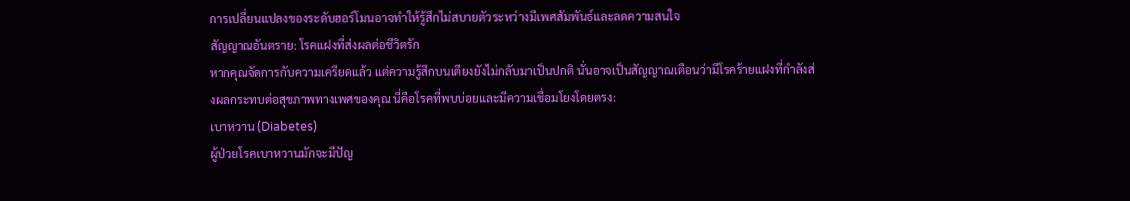การเปลี่ยนแปลงของระดับฮอร์โมนอาจทำให้รู้สึกไม่สบายตัวระหว่างมีเพศสัมพันธ์และลดความสนใจ
สัญญาณอันตราย: โรคแฝงที่ส่งผลต่อชีวิตรัก
หากคุณจัดการกับความเครียดแล้ว แต่ความรู้สึกบนเตียงยังไม่กลับมาเป็นปกติ นั่นอาจเป็นสัญญาณเตือนว่ามีโรคร้ายแฝงที่กำลังส่งผลกระทบต่อสุขภาพทางเพศของคุณ นี่คือโรคที่พบบ่อยและมีความเชื่อมโยงโดยตรง:
เบาหวาน (Diabetes)
ผู้ป่วยโรคเบาหวานมักจะมีปัญ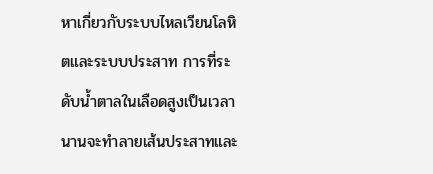หาเกี่ยวกับระบบไหลเวียนโลหิตและระบบประสาท การที่ระดับน้ำตาลในเลือดสูงเป็นเวลานานจะทำลายเส้นประสาทและ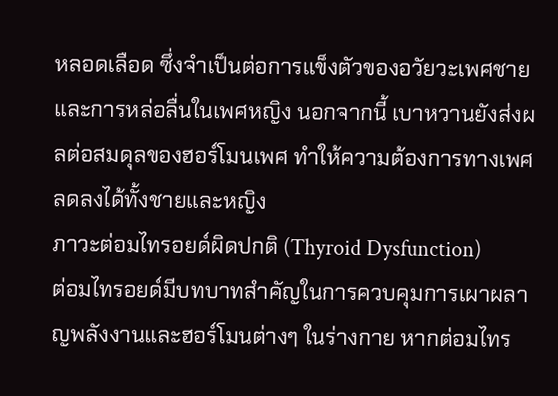หลอดเลือด ซึ่งจำเป็นต่อการแข็งตัวของอวัยวะเพศชายและการหล่อลื่นในเพศหญิง นอกจากนี้ เบาหวานยังส่งผลต่อสมดุลของฮอร์โมนเพศ ทำให้ความต้องการทางเพศลดลงได้ทั้งชายและหญิง
ภาวะต่อมไทรอยด์ผิดปกติ (Thyroid Dysfunction)
ต่อมไทรอยด์มีบทบาทสำคัญในการควบคุมการเผาผลาญพลังงานและฮอร์โมนต่างๆ ในร่างกาย หากต่อมไทร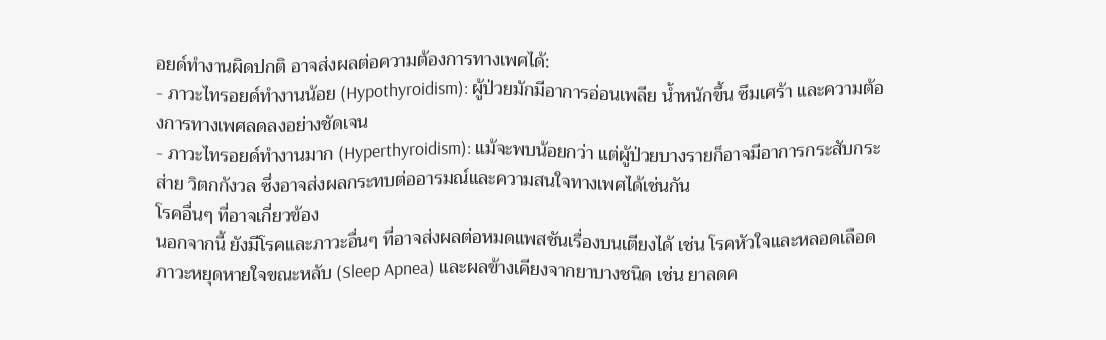อยด์ทำงานผิดปกติ อาจส่งผลต่อความต้องการทางเพศได้:
- ภาวะไทรอยด์ทำงานน้อย (Hypothyroidism): ผู้ป่วยมักมีอาการอ่อนเพลีย น้ำหนักขึ้น ซึมเศร้า และความต้องการทางเพศลดลงอย่างชัดเจน
- ภาวะไทรอยด์ทำงานมาก (Hyperthyroidism): แม้จะพบน้อยกว่า แต่ผู้ป่วยบางรายก็อาจมีอาการกระสับกระส่าย วิตกกังวล ซึ่งอาจส่งผลกระทบต่ออารมณ์และความสนใจทางเพศได้เช่นกัน
โรคอื่นๆ ที่อาจเกี่ยวข้อง
นอกจากนี้ ยังมีโรคและภาวะอื่นๆ ที่อาจส่งผลต่อหมดแพสชันเรื่องบนเตียงได้ เช่น โรคหัวใจและหลอดเลือด ภาวะหยุดหายใจขณะหลับ (Sleep Apnea) และผลข้างเคียงจากยาบางชนิด เช่น ยาลดค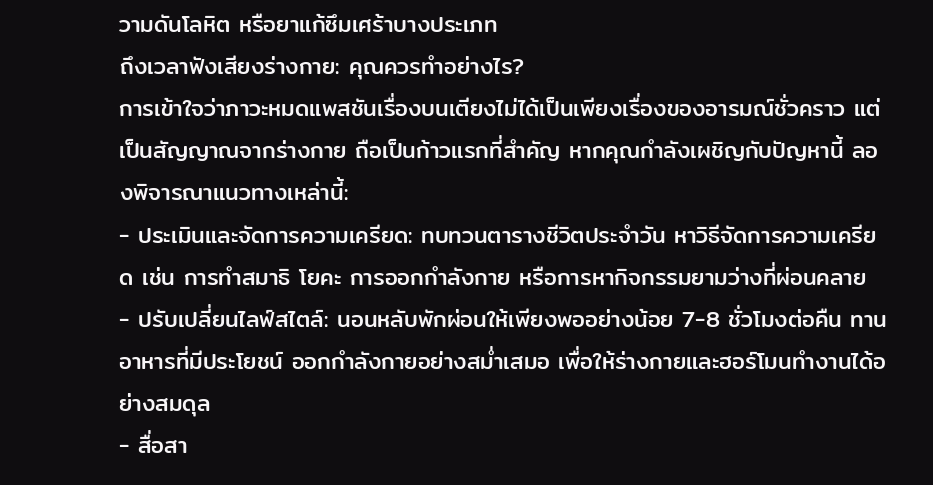วามดันโลหิต หรือยาแก้ซึมเศร้าบางประเภท
ถึงเวลาฟังเสียงร่างกาย: คุณควรทำอย่างไร?
การเข้าใจว่าภาวะหมดแพสชันเรื่องบนเตียงไม่ได้เป็นเพียงเรื่องของอารมณ์ชั่วคราว แต่เป็นสัญญาณจากร่างกาย ถือเป็นก้าวแรกที่สำคัญ หากคุณกำลังเผชิญกับปัญหานี้ ลองพิจารณาแนวทางเหล่านี้:
- ประเมินและจัดการความเครียด: ทบทวนตารางชีวิตประจำวัน หาวิธีจัดการความเครียด เช่น การทำสมาธิ โยคะ การออกกำลังกาย หรือการหากิจกรรมยามว่างที่ผ่อนคลาย
- ปรับเปลี่ยนไลฟ์สไตล์: นอนหลับพักผ่อนให้เพียงพออย่างน้อย 7-8 ชั่วโมงต่อคืน ทานอาหารที่มีประโยชน์ ออกกำลังกายอย่างสม่ำเสมอ เพื่อให้ร่างกายและฮอร์โมนทำงานได้อย่างสมดุล
- สื่อสา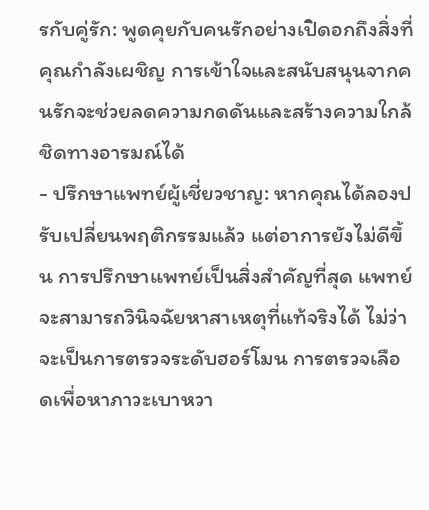รกับคู่รัก: พูดคุยกับคนรักอย่างเปิดอกถึงสิ่งที่คุณกำลังเผชิญ การเข้าใจและสนับสนุนจากคนรักจะช่วยลดความกดดันและสร้างความใกล้ชิดทางอารมณ์ได้
- ปรึกษาแพทย์ผู้เชี่ยวชาญ: หากคุณได้ลองปรับเปลี่ยนพฤติกรรมแล้ว แต่อาการยังไม่ดีขึ้น การปรึกษาแพทย์เป็นสิ่งสำคัญที่สุด แพทย์จะสามารถวินิจฉัยหาสาเหตุที่แท้จริงได้ ไม่ว่าจะเป็นการตรวจระดับฮอร์โมน การตรวจเลือดเพื่อหาภาวะเบาหวา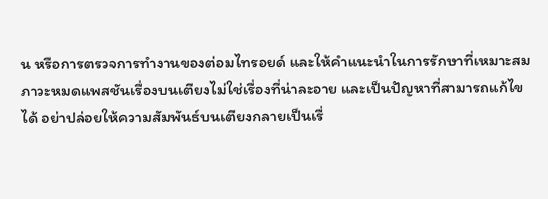น หรือการตรวจการทำงานของต่อมไทรอยด์ และให้คำแนะนำในการรักษาที่เหมาะสม
ภาวะหมดแพสชันเรื่องบนเตียงไม่ใช่เรื่องที่น่าละอาย และเป็นปัญหาที่สามารถแก้ไขได้ อย่าปล่อยให้ความสัมพันธ์บนเตียงกลายเป็นเรื่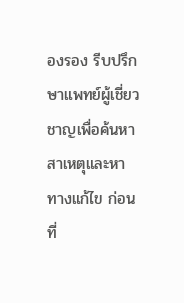องรอง รีบปรึกษาแพทย์ผู้เชี่ยวชาญเพื่อค้นหาสาเหตุและหาทางแก้ไข ก่อนที่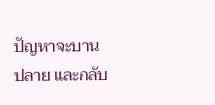ปัญหาจะบานปลาย และกลับ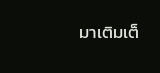มาเติมเต็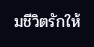มชีวิตรักให้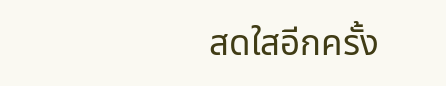สดใสอีกครั้ง